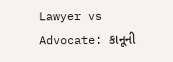Lawyer vs Advocate: કાનૂની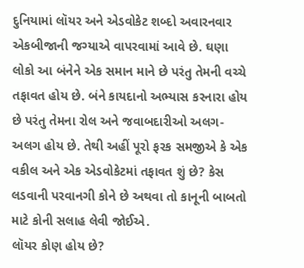દુનિયામાં લૉયર અને એડવોકેટ શબ્દો અવારનવાર એકબીજાની જગ્યાએ વાપરવામાં આવે છે. ઘણા લોકો આ બંનેને એક સમાન માને છે પરંતુ તેમની વચ્ચે તફાવત હોય છે. બંને કાયદાનો અભ્યાસ કરનારા હોય છે પરંતુ તેમના રોલ અને જવાબદારીઓ અલગ-અલગ હોય છે. તેથી અહીં પૂરો ફરક સમજીએ કે એક વકીલ અને એક એડવોકેટમાં તફાવત શું છે? કેસ લડવાની પરવાનગી કોને છે અથવા તો કાનૂની બાબતો માટે કોની સલાહ લેવી જોઈએ.
લૉયર કોણ હોય છે?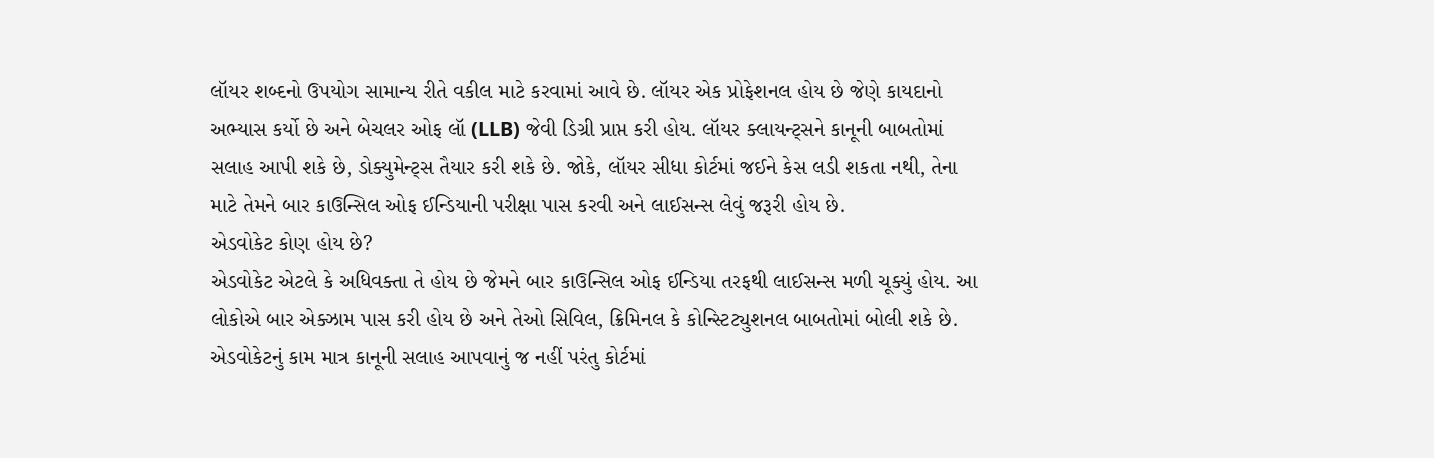લૉયર શબ્દનો ઉપયોગ સામાન્ય રીતે વકીલ માટે કરવામાં આવે છે. લૉયર એક પ્રોફેશનલ હોય છે જેણે કાયદાનો અભ્યાસ કર્યો છે અને બેચલર ઓફ લૉ (LLB) જેવી ડિગ્રી પ્રાપ્ત કરી હોય. લૉયર ક્લાયન્ટ્સને કાનૂની બાબતોમાં સલાહ આપી શકે છે, ડોક્યુમેન્ટ્સ તૈયાર કરી શકે છે. જોકે, લૉયર સીધા કોર્ટમાં જઈને કેસ લડી શકતા નથી, તેના માટે તેમને બાર કાઉન્સિલ ઓફ ઈન્ડિયાની પરીક્ષા પાસ કરવી અને લાઈસન્સ લેવું જરૂરી હોય છે.
એડવોકેટ કોણ હોય છે?
એડવોકેટ એટલે કે અધિવક્તા તે હોય છે જેમને બાર કાઉન્સિલ ઓફ ઈન્ડિયા તરફથી લાઈસન્સ મળી ચૂક્યું હોય. આ લોકોએ બાર એક્ઝામ પાસ કરી હોય છે અને તેઓ સિવિલ, ક્રિમિનલ કે કોન્સ્ટિટ્યુશનલ બાબતોમાં બોલી શકે છે. એડવોકેટનું કામ માત્ર કાનૂની સલાહ આપવાનું જ નહીં પરંતુ કોર્ટમાં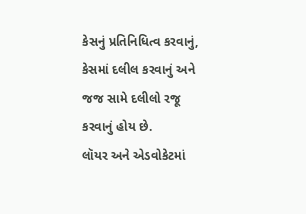કેસનું પ્રતિનિધિત્વ કરવાનું, કેસમાં દલીલ કરવાનું અને જજ સામે દલીલો રજૂ કરવાનું હોય છે.
લૉયર અને એડવોકેટમાં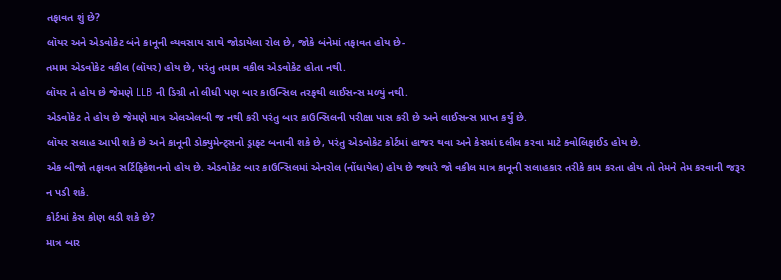તફાવત શું છે?
લૉયર અને એડવોકેટ બંને કાનૂની વ્યવસાય સાથે જોડાયેલા રોલ છે, જોકે બંનેમાં તફાવત હોય છે-
તમામ એડવોકેટ વકીલ (લૉયર) હોય છે, પરંતુ તમામ વકીલ એડવોકેટ હોતા નથી.
લૉયર તે હોય છે જેમણે LLB ની ડિગ્રી તો લીધી પણ બાર કાઉન્સિલ તરફથી લાઈસન્સ મળ્યું નથી.
એડવોકેટ તે હોય છે જેમણે માત્ર એલએલબી જ નથી કરી પરંતુ બાર કાઉન્સિલની પરીક્ષા પાસ કરી છે અને લાઈસન્સ પ્રાપ્ત કર્યું છે.
લૉયર સલાહ આપી શકે છે અને કાનૂની ડોક્યુમેન્ટ્સનો ડ્રાફ્ટ બનાવી શકે છે, પરંતુ એડવોકેટ કોર્ટમાં હાજર થવા અને કેસમાં દલીલ કરવા માટે ક્વોલિફાઈડ હોય છે.
એક બીજો તફાવત સર્ટિફિકેશનનો હોય છે. એડવોકેટ બાર કાઉન્સિલમાં એનરોલ (નોંધાયેલ) હોય છે જ્યારે જો વકીલ માત્ર કાનૂની સલાહકાર તરીકે કામ કરતા હોય તો તેમને તેમ કરવાની જરૂર ન પડી શકે.
કોર્ટમાં કેસ કોણ લડી શકે છે?
માત્ર બાર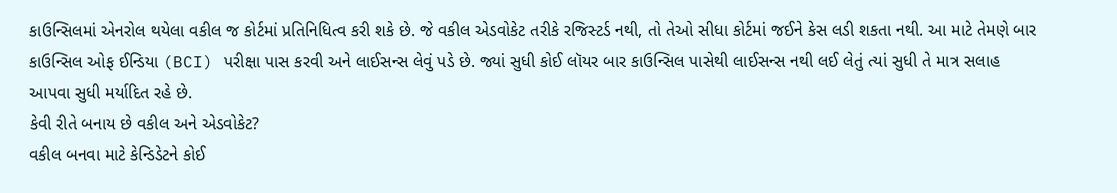કાઉન્સિલમાં એનરોલ થયેલા વકીલ જ કોર્ટમાં પ્રતિનિધિત્વ કરી શકે છે. જે વકીલ એડવોકેટ તરીકે રજિસ્ટર્ડ નથી, તો તેઓ સીધા કોર્ટમાં જઈને કેસ લડી શકતા નથી. આ માટે તેમણે બાર કાઉન્સિલ ઓફ ઈન્ડિયા (BCI) પરીક્ષા પાસ કરવી અને લાઈસન્સ લેવું પડે છે. જ્યાં સુધી કોઈ લૉયર બાર કાઉન્સિલ પાસેથી લાઈસન્સ નથી લઈ લેતું ત્યાં સુધી તે માત્ર સલાહ આપવા સુધી મર્યાદિત રહે છે.
કેવી રીતે બનાય છે વકીલ અને એડવોકેટ?
વકીલ બનવા માટે કેન્ડિડેટને કોઈ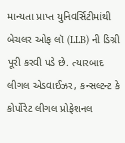માન્યતા પ્રાપ્ત યુનિવર્સિટીમાંથી બેચલર ઓફ લૉ (LLB) ની ડિગ્રી પૂરી કરવી પડે છે. ત્યારબાદ લીગલ એડવાઈઝર, કન્સલ્ટન્ટ કે કોર્પોરેટ લીગલ પ્રોફેશનલ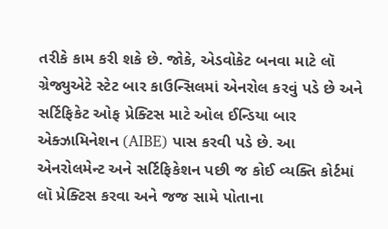તરીકે કામ કરી શકે છે. જોકે, એડવોકેટ બનવા માટે લૉ ગ્રેજ્યુએટે સ્ટેટ બાર કાઉન્સિલમાં એનરોલ કરવું પડે છે અને સર્ટિફિકેટ ઓફ પ્રેક્ટિસ માટે ઓલ ઈન્ડિયા બાર એક્ઝામિનેશન (AIBE) પાસ કરવી પડે છે. આ એનરોલમેન્ટ અને સર્ટિફિકેશન પછી જ કોઈ વ્યક્તિ કોર્ટમાં લૉ પ્રેક્ટિસ કરવા અને જજ સામે પોતાના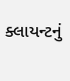ક્લાયન્ટનું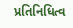પ્રતિનિધિત્વ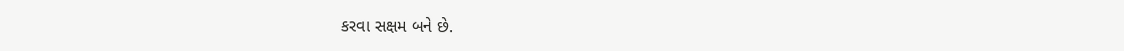કરવા સક્ષમ બને છે.